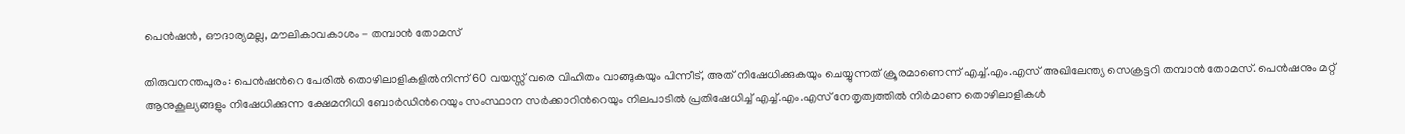പെന്‍ഷന്‍, ഔദാര്യമല്ല, മൗലികാവകാശം - തമ്പാൻ തോമസ്

തിരുവനന്തപുരം: പെന്‍ഷന്‍റെ പേരിൽ തൊഴിലാളികളിൽനിന്ന് 60 വയസ്സ് വരെ വിഹിതം വാങ്ങുകയും പിന്നീട്, അത് നിഷേധിക്കുകയും ചെയ്യുന്നത് ക്രൂരമാണെന്ന് എച്ച്.എം.എസ് അഖിലേന്ത്യ സെക്രട്ടറി തമ്പാൻ തോമസ്. പെൻഷനും മറ്റ് ആനുകൂല്യങ്ങളും നിഷേധിക്കുന്ന ക്ഷേമനിധി ബോർഡിന്‍റെയും സംസ്ഥാന സർക്കാറിന്‍റെയും നിലപാടിൽ പ്രതിഷേധിച്ച് എച്ച്.എം.എസ് നേതൃത്വത്തിൽ നിർമാണ തൊഴിലാളികൾ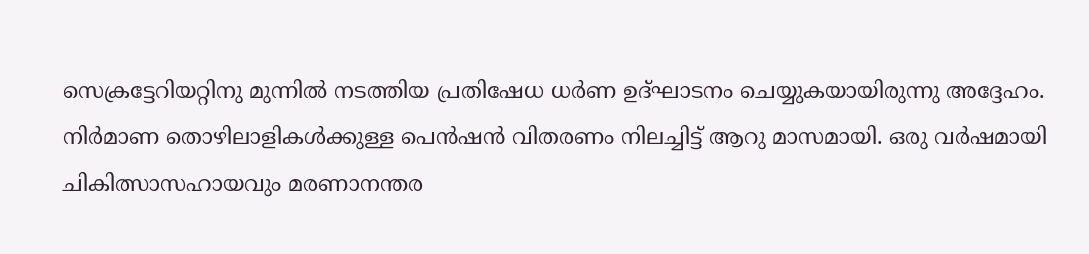സെക്രട്ടേറിയറ്റിനു മുന്നിൽ നടത്തിയ പ്രതിഷേധ ധർണ ഉദ്ഘാടനം ചെയ്യുകയായിരുന്നു അദ്ദേഹം. നിർമാണ തൊഴിലാളികൾക്കുള്ള പെൻഷൻ വിതരണം നിലച്ചിട്ട് ആറു മാസമായി. ഒരു വർഷമായി ചികിത്സാസഹായവും മരണാനന്തര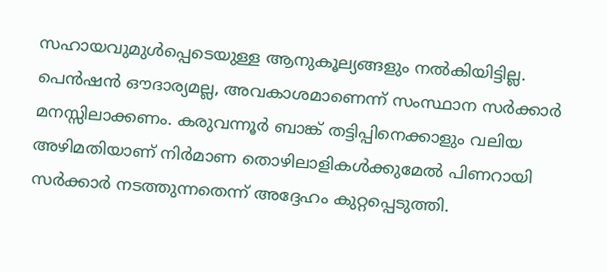സഹായവുമുൾപ്പെടെയുള്ള ആനുകൂല്യങ്ങളും നൽകിയിട്ടില്ല. പെന്‍ഷൻ ഔദാര്യമല്ല, അവകാശമാണെന്ന് സംസ്ഥാന സർക്കാർ മനസ്സിലാക്കണം. കരുവന്നൂർ ബാങ്ക് തട്ടിപ്പിനെക്കാളും വലിയ അഴിമതിയാണ് നിർമാണ തൊഴിലാളികൾക്കുമേൽ പിണറായി സർക്കാർ നടത്തുന്നതെന്ന് അദ്ദേഹം കുറ്റപ്പെടുത്തി.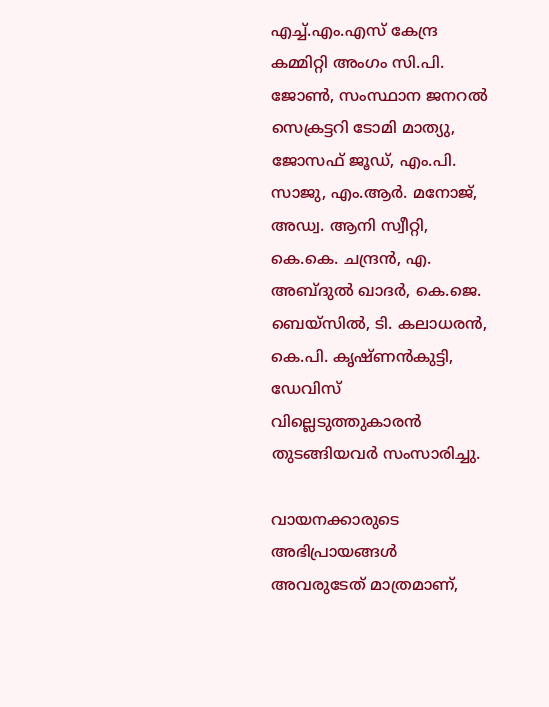എച്ച്.എം.എസ് കേന്ദ്ര കമ്മിറ്റി അംഗം സി.പി. ജോൺ, സംസ്ഥാന ജനറൽ സെക്രട്ടറി ടോമി മാത്യു, ജോസഫ് ജൂഡ്, എം.പി. സാജു, എം.ആർ. മനോജ്, അഡ്വ. ആനി സ്വീറ്റി, കെ.കെ. ചന്ദ്രൻ, എ. അബ്ദുൽ ഖാദർ, കെ.ജെ. ബെയ്സിൽ, ടി. കലാധരൻ, കെ.പി. കൃഷ്ണൻകുട്ടി, ഡേവിസ് വില്ലെടുത്തുകാരൻ തുടങ്ങിയവർ സംസാരിച്ചു.

വായനക്കാരുടെ അഭിപ്രായങ്ങള്‍ അവരുടേത് മാത്രമാണ്,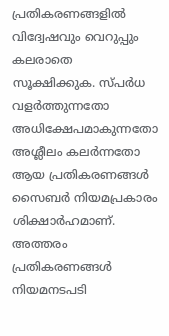പ്രതികരണങ്ങളിൽ വിദ്വേഷവും വെറുപ്പും കലരാതെ സൂക്ഷിക്കുക. സ്പർധ വളർത്തുന്നതോ അധിക്ഷേപമാകുന്നതോ അശ്ലീലം കലർന്നതോ ആയ പ്രതികരണങ്ങൾ സൈബർ നിയമപ്രകാരം ശിക്ഷാർഹമാണ്. അത്തരം പ്രതികരണങ്ങൾ നിയമനടപടി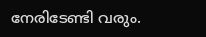നേരിടേണ്ടി വരും.